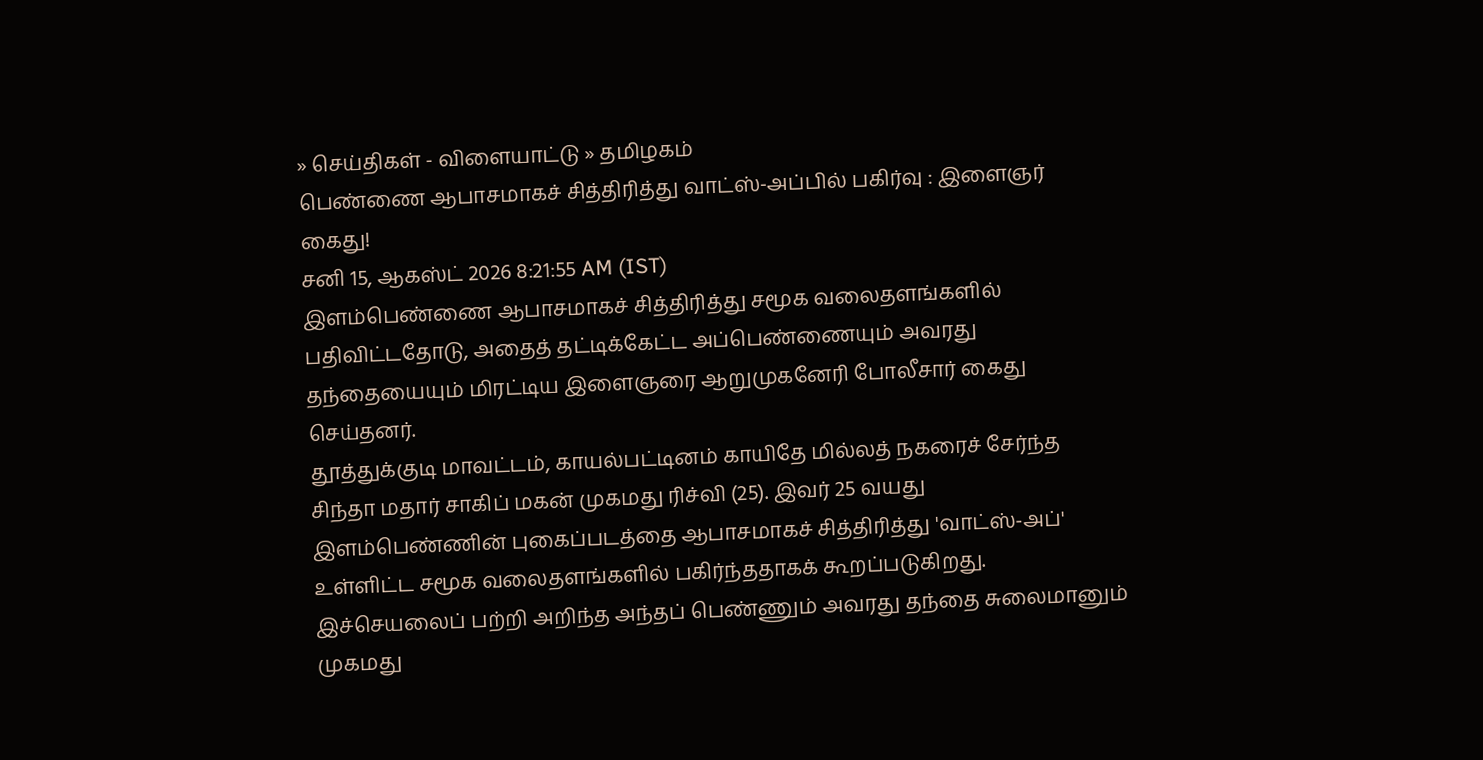» செய்திகள் - விளையாட்டு » தமிழகம்
பெண்ணை ஆபாசமாகச் சித்திரித்து வாட்ஸ்-அப்பில் பகிர்வு : இளைஞர் கைது!
சனி 15, ஆகஸ்ட் 2026 8:21:55 AM (IST)
இளம்பெண்ணை ஆபாசமாகச் சித்திரித்து சமூக வலைதளங்களில் பதிவிட்டதோடு, அதைத் தட்டிக்கேட்ட அப்பெண்ணையும் அவரது தந்தையையும் மிரட்டிய இளைஞரை ஆறுமுகனேரி போலீசார் கைது செய்தனர்.
தூத்துக்குடி மாவட்டம், காயல்பட்டினம் காயிதே மில்லத் நகரைச் சேர்ந்த சிந்தா மதார் சாகிப் மகன் முகமது ரிச்வி (25). இவர் 25 வயது இளம்பெண்ணின் புகைப்படத்தை ஆபாசமாகச் சித்திரித்து 'வாட்ஸ்-அப்' உள்ளிட்ட சமூக வலைதளங்களில் பகிர்ந்ததாகக் கூறப்படுகிறது.
இச்செயலைப் பற்றி அறிந்த அந்தப் பெண்ணும் அவரது தந்தை சுலைமானும் முகமது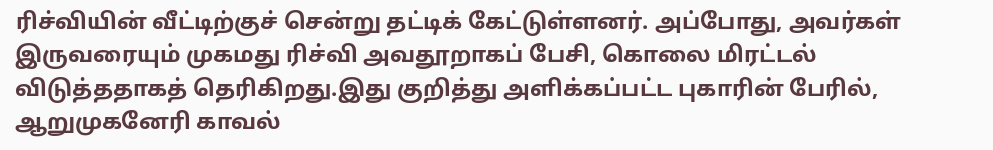ரிச்வியின் வீட்டிற்குச் சென்று தட்டிக் கேட்டுள்ளனர். அப்போது, அவர்கள் இருவரையும் முகமது ரிச்வி அவதூறாகப் பேசி, கொலை மிரட்டல் விடுத்ததாகத் தெரிகிறது.இது குறித்து அளிக்கப்பட்ட புகாரின் பேரில், ஆறுமுகனேரி காவல்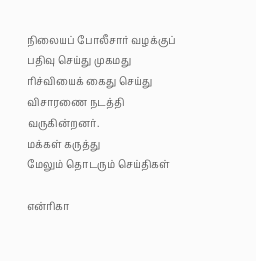நிலையப் போலீசார் வழக்குப் பதிவு செய்து முகமது ரிச்வியைக் கைது செய்து விசாரணை நடத்தி வருகின்றனர்.
மக்கள் கருத்து
மேலும் தொடரும் செய்திகள்

என்ரிகா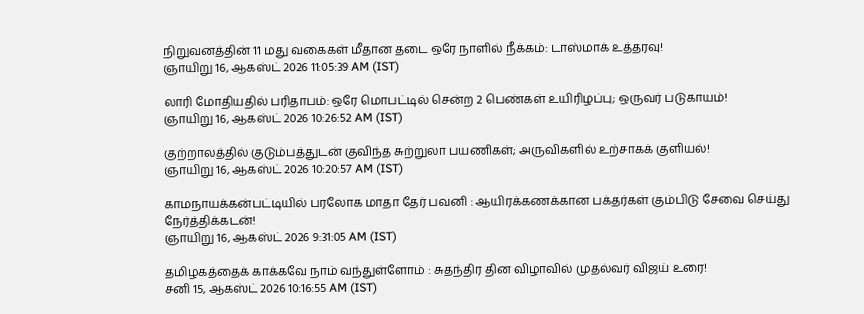நிறுவனத்தின் 11 மது வகைகள் மீதான தடை ஒரே நாளில் நீக்கம்: டாஸ்மாக் உத்தரவு!
ஞாயிறு 16, ஆகஸ்ட் 2026 11:05:39 AM (IST)

லாரி மோதியதில் பரிதாபம்: ஒரே மொபட்டில் சென்ற 2 பெண்கள் உயிரிழப்பு; ஒருவர் படுகாயம்!
ஞாயிறு 16, ஆகஸ்ட் 2026 10:26:52 AM (IST)

குற்றாலத்தில் குடும்பத்துடன் குவிந்த சுற்றுலா பயணிகள்; அருவிகளில் உற்சாகக் குளியல்!
ஞாயிறு 16, ஆகஸ்ட் 2026 10:20:57 AM (IST)

காமநாயக்கன்பட்டியில் பரலோக மாதா தேர் பவனி : ஆயிரக்கணக்கான பக்தர்கள் கும்பிடு சேவை செய்து நேர்த்திக்கடன்!
ஞாயிறு 16, ஆகஸ்ட் 2026 9:31:05 AM (IST)

தமிழகத்தைக் காக்கவே நாம் வந்துள்ளோம் : சுதந்திர தின விழாவில் முதல்வர் விஜய் உரை!
சனி 15, ஆகஸ்ட் 2026 10:16:55 AM (IST)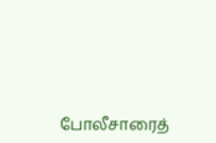போலீசாரைத்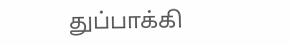துப்பாக்கி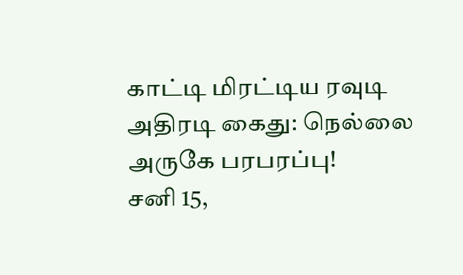காட்டி மிரட்டிய ரவுடி அதிரடி கைது: நெல்லை அருகே பரபரப்பு!
சனி 15,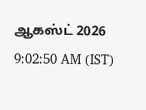ஆகஸ்ட் 2026 9:02:50 AM (IST)